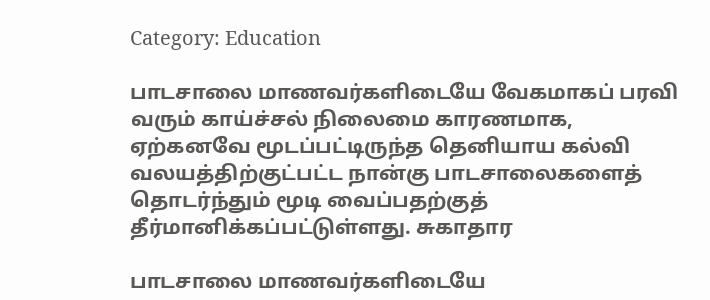Category: Education

பாடசாலை மாணவர்களிடையே வேகமாகப் பரவி வரும் காய்ச்சல் நிலைமை காரணமாக, ஏற்கனவே மூடப்பட்டிருந்த தெனியாய கல்வி வலயத்திற்குட்பட்ட நான்கு பாடசாலைகளைத் தொடர்ந்தும் மூடி வைப்பதற்குத் தீர்மானிக்கப்பட்டுள்ளது. சுகாதார

பாடசாலை மாணவர்களிடையே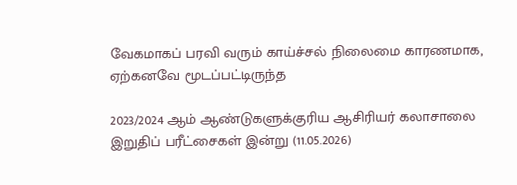வேகமாகப் பரவி வரும் காய்ச்சல் நிலைமை காரணமாக, ஏற்கனவே மூடப்பட்டிருந்த

2023/2024 ஆம் ஆண்டுகளுக்குரிய ஆசிரியர் கலாசாலை இறுதிப் பரீட்சைகள் இன்று (11.05.2026)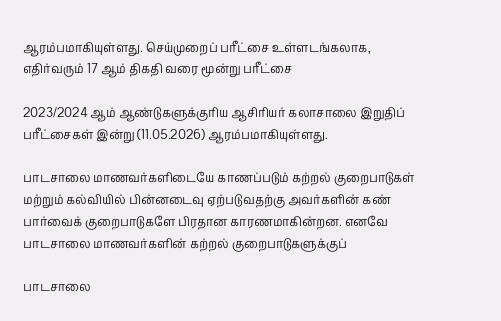ஆரம்பமாகியுள்ளது. செய்முறைப் பரீட்சை உள்ளடங்கலாக, எதிர்வரும் 17 ஆம் திகதி வரை மூன்று பரீட்சை

2023/2024 ஆம் ஆண்டுகளுக்குரிய ஆசிரியர் கலாசாலை இறுதிப் பரீட்சைகள் இன்று (11.05.2026) ஆரம்பமாகியுள்ளது.

பாடசாலை மாணவர்களிடையே காணப்படும் கற்றல் குறைபாடுகள் மற்றும் கல்வியில் பின்னடைவு ஏற்படுவதற்கு அவர்களின் கண் பார்வைக் குறைபாடுகளே பிரதான காரணமாகின்றன. எனவே பாடசாலை மாணவர்களின் கற்றல் குறைபாடுகளுக்குப்

பாடசாலை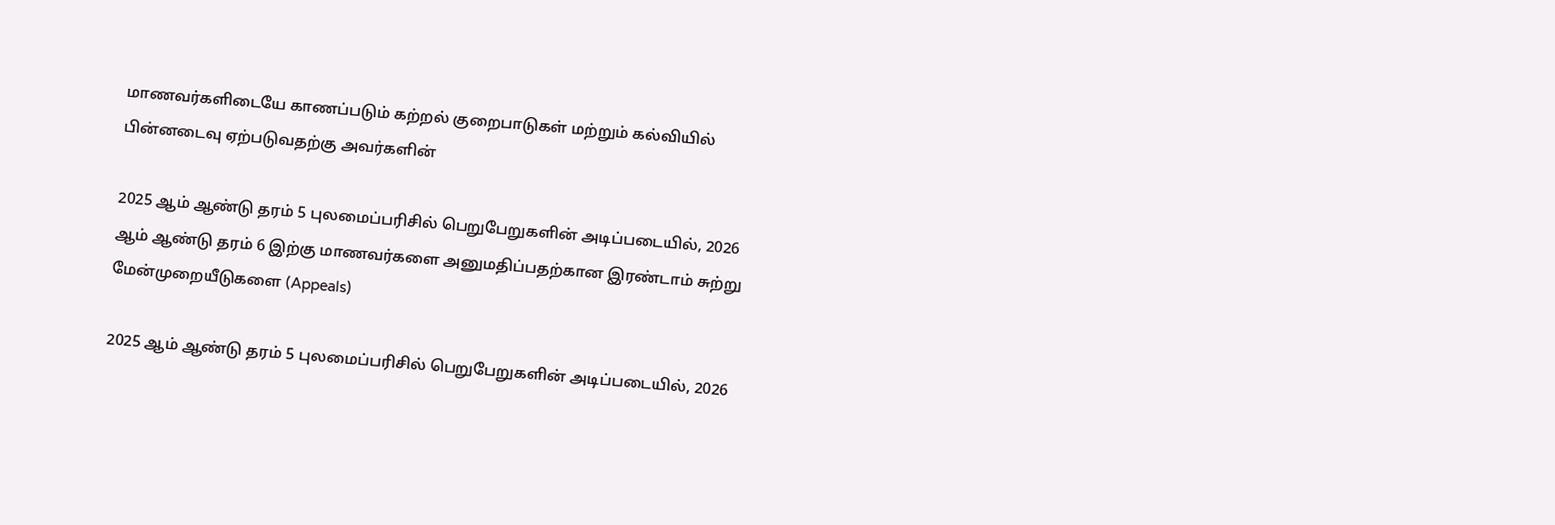மாணவர்களிடையே காணப்படும் கற்றல் குறைபாடுகள் மற்றும் கல்வியில் பின்னடைவு ஏற்படுவதற்கு அவர்களின்

2025 ஆம் ஆண்டு தரம் 5 புலமைப்பரிசில் பெறுபேறுகளின் அடிப்படையில், 2026 ஆம் ஆண்டு தரம் 6 இற்கு மாணவர்களை அனுமதிப்பதற்கான இரண்டாம் சுற்று மேன்முறையீடுகளை (Appeals)

2025 ஆம் ஆண்டு தரம் 5 புலமைப்பரிசில் பெறுபேறுகளின் அடிப்படையில், 2026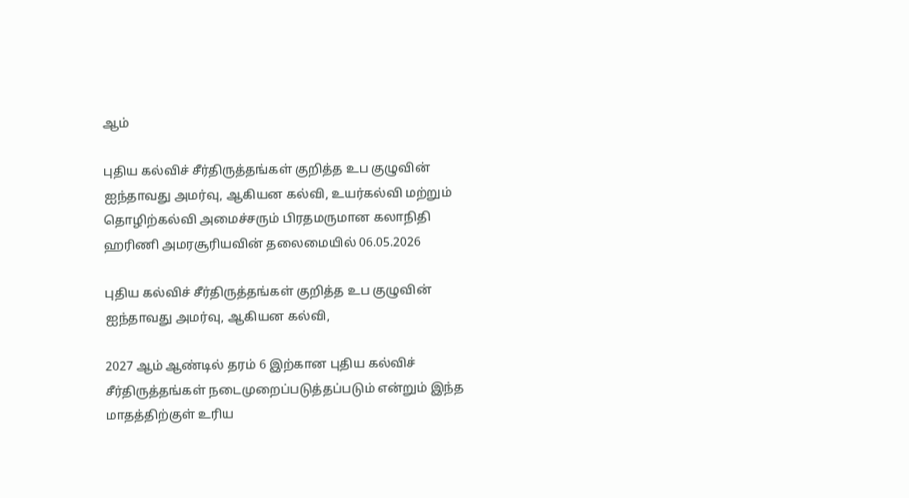ஆம்

புதிய கல்விச் சீர்திருத்தங்கள் குறித்த உப குழுவின் ஐந்தாவது அமர்வு, ஆகியன கல்வி, உயர்கல்வி மற்றும் தொழிற்கல்வி அமைச்சரும் பிரதமருமான கலாநிதி ஹரிணி அமரசூரியவின் தலைமையில் 06.05.2026

புதிய கல்விச் சீர்திருத்தங்கள் குறித்த உப குழுவின் ஐந்தாவது அமர்வு, ஆகியன கல்வி,

2027 ஆம் ஆண்டில் தரம் 6 இற்கான புதிய கல்விச் சீர்திருத்தங்கள் நடைமுறைப்படுத்தப்படும் என்றும் இந்த மாதத்திற்குள் உரிய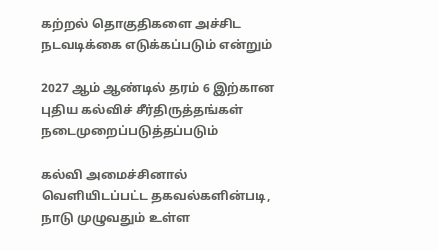கற்றல் தொகுதிகளை அச்சிட நடவடிக்கை எடுக்கப்படும் என்றும்

2027 ஆம் ஆண்டில் தரம் 6 இற்கான புதிய கல்விச் சீர்திருத்தங்கள் நடைமுறைப்படுத்தப்படும்

கல்வி அமைச்சினால் வெளியிடப்பட்ட தகவல்களின்படி, நாடு முழுவதும் உள்ள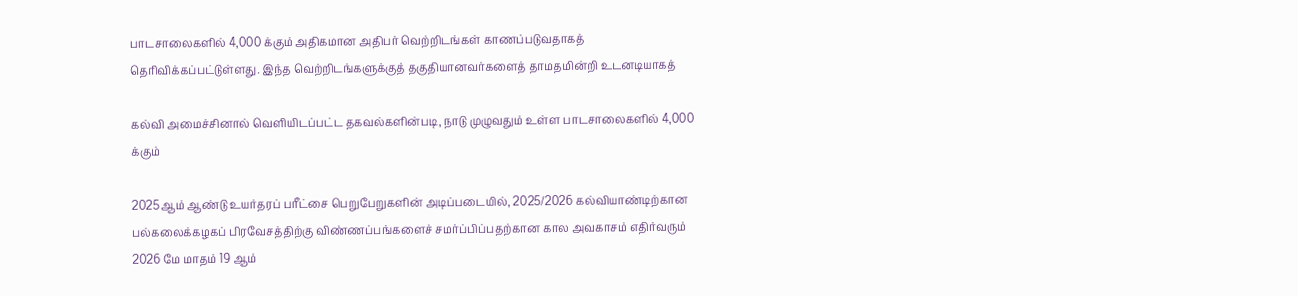பாடசாலைகளில் 4,000 க்கும் அதிகமான அதிபர் வெற்றிடங்கள் காணப்படுவதாகத் தெரிவிக்கப்பட்டுள்ளது. இந்த வெற்றிடங்களுக்குத் தகுதியானவர்களைத் தாமதமின்றி உடனடியாகத்

கல்வி அமைச்சினால் வெளியிடப்பட்ட தகவல்களின்படி, நாடு முழுவதும் உள்ள பாடசாலைகளில் 4,000 க்கும்

2025ஆம் ஆண்டு உயர்தரப் பரீட்சை பெறுபேறுகளின் அடிப்படையில், 2025/2026 கல்வியாண்டிற்கான பல்கலைக்கழகப் பிரவேசத்திற்கு விண்ணப்பங்களைச் சமர்ப்பிப்பதற்கான கால அவகாசம் எதிர்வரும் 2026 மே மாதம் 19 ஆம்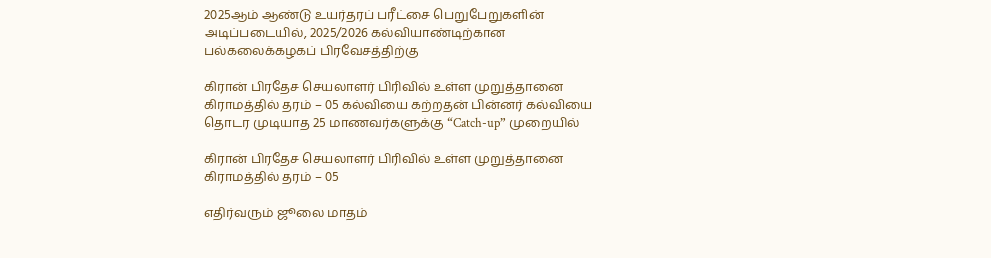2025ஆம் ஆண்டு உயர்தரப் பரீட்சை பெறுபேறுகளின் அடிப்படையில், 2025/2026 கல்வியாண்டிற்கான பல்கலைக்கழகப் பிரவேசத்திற்கு

கிரான் பிரதேச செயலாளர் பிரிவில் உள்ள முறுத்தானை கிராமத்தில் தரம் – 05 கல்வியை கற்றதன் பின்னர் கல்வியை தொடர முடியாத 25 மாணவர்களுக்கு “Catch-up” முறையில்

கிரான் பிரதேச செயலாளர் பிரிவில் உள்ள முறுத்தானை கிராமத்தில் தரம் – 05

எதிர்வரும் ஜூலை மாதம்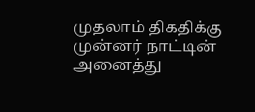முதலாம் திகதிக்கு முன்னர் நாட்டின் அனைத்து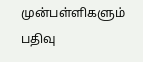முன்பள்ளிகளும் பதிவு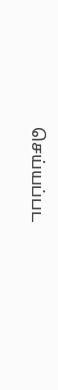செய்யப்பட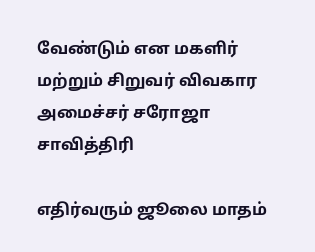வேண்டும் என மகளிர் மற்றும் சிறுவர் விவகார அமைச்சர் சரோஜா சாவித்திரி

எதிர்வரும் ஜூலை மாதம்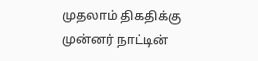முதலாம் திகதிக்கு முன்னர் நாட்டின்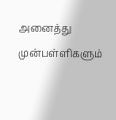அனைத்து முன்பள்ளிகளும்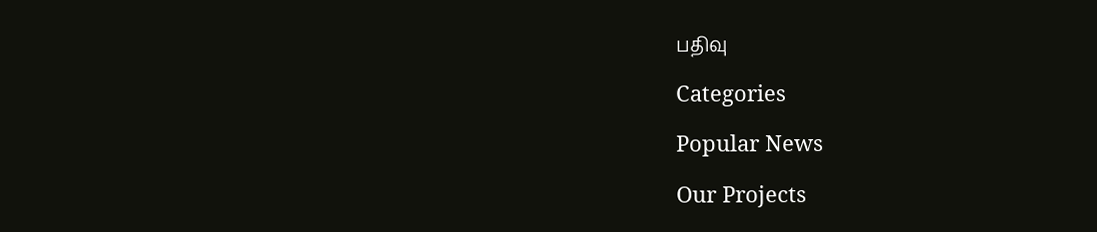பதிவு

Categories

Popular News

Our Projects